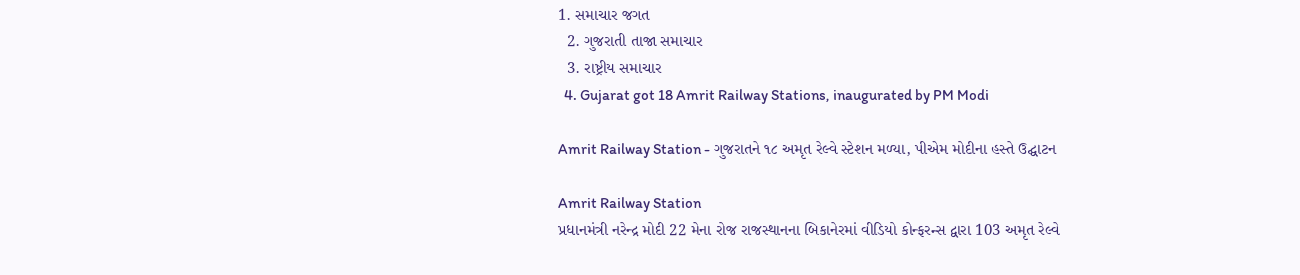1. સમાચાર જગત
  2. ગુજરાતી તાજા સમાચાર
  3. રાષ્ટ્રીય સમાચાર
  4. Gujarat got 18 Amrit Railway Stations, inaugurated by PM Modi

Amrit Railway Station - ગુજરાતને ૧૮ અમૃત રેલ્વે સ્ટેશન મળ્યા, પીએમ મોદીના હસ્તે ઉદ્ઘાટન

Amrit Railway Station
પ્રધાનમંત્રી નરેન્દ્ર મોદી 22 મેના રોજ રાજસ્થાનના બિકાનેરમાં વીડિયો કોન્ફરન્સ દ્વારા 103 અમૃત રેલ્વે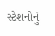સ્ટેશનોનું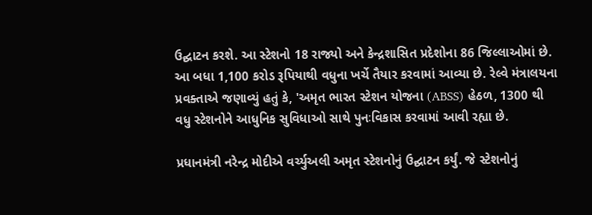ઉદ્ઘાટન કરશે. આ સ્ટેશનો 18 રાજ્યો અને કેન્દ્રશાસિત પ્રદેશોના 86 જિલ્લાઓમાં છે. આ બધા 1,100 કરોડ રૂપિયાથી વધુના ખર્ચે તૈયાર કરવામાં આવ્યા છે. રેલ્વે મંત્રાલયના પ્રવક્તાએ જણાવ્યું હતું કે, 'અમૃત ભારત સ્ટેશન યોજના (ABSS) હેઠળ, 1300 થી વધુ સ્ટેશનોને આધુનિક સુવિધાઓ સાથે પુનઃવિકાસ કરવામાં આવી રહ્યા છે.

પ્રધાનમંત્રી નરેન્દ્ર મોદીએ વર્ચ્યુઅલી અમૃત સ્ટેશનોનું ઉદ્ઘાટન કર્યું. જે સ્ટેશનોનું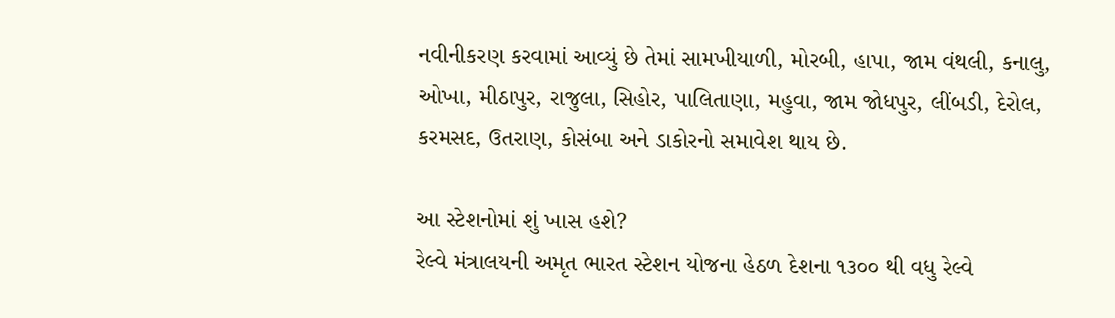નવીનીકરણ કરવામાં આવ્યું છે તેમાં સામખીયાળી, મોરબી, હાપા, જામ વંથલી, કનાલુ, ઓખા, મીઠાપુર, રાજુલા, સિહોર, પાલિતાણા, મહુવા, જામ જોધપુર, લીંબડી, દેરોલ, કરમસદ, ઉતરાણ, કોસંબા અને ડાકોરનો સમાવેશ થાય છે.

આ સ્ટેશનોમાં શું ખાસ હશે?
રેલ્વે મંત્રાલયની અમૃત ભારત સ્ટેશન યોજના હેઠળ દેશના ૧૩૦૦ થી વધુ રેલ્વે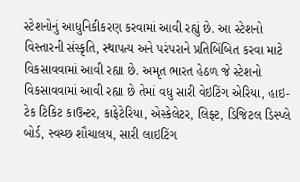સ્ટેશનોનું આધુનિકીકરણ કરવામાં આવી રહ્યું છે. આ સ્ટેશનો વિસ્તારની સંસ્કૃતિ, સ્થાપત્ય અને પરંપરાને પ્રતિબિંબિત કરવા માટે વિકસાવવામાં આવી રહ્યા છે. અમૃત ભારત હેઠળ જે સ્ટેશનો વિકસાવવામાં આવી રહ્યા છે તેમાં વધુ સારી વેઇટિંગ એરિયા, હાઇ-ટેક ટિકિટ કાઉન્ટર, કાફેટેરિયા, એસ્કેલેટર, લિફ્ટ, ડિજિટલ ડિસ્પ્લે બોર્ડ, સ્વચ્છ શૌચાલય, સારી લાઇટિંગ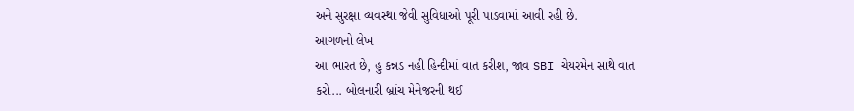અને સુરક્ષા વ્યવસ્થા જેવી સુવિધાઓ પૂરી પાડવામાં આવી રહી છે.
આગળનો લેખ
આ ભારત છે, હુ કન્નડ નહી હિન્દીમાં વાત કરીશ, જાવ SBI ચેયરમેન સાથે વાત કરો... બોલનારી બ્રાંચ મેનેજરની થઈ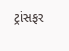ટ્રાંસફર